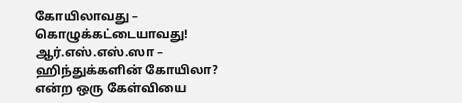கோயிலாவது – கொழுக்கட்டையாவது!
ஆர்.எஸ்.எஸ்.ஸா – ஹிந்துக்களின் கோயிலா? என்ற ஒரு கேள்வியை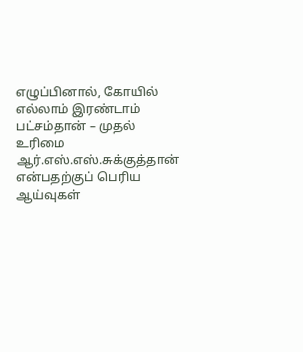எழுப்பினால், கோயில் எல்லாம் இரண்டாம் பட்சம்தான் – முதல் உரிமை ஆர்.எஸ்.எஸ்.சுக்குத்தான் என்பதற்குப் பெரிய ஆய்வுகள்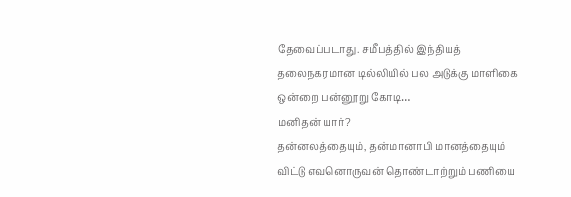தேவைப்படாது. சமீபத்தில் இந்தியத் தலைநகரமான டில்லியில் பல அடுக்கு மாளிகை ஒன்றை பன்னூறு கோடி…
மனிதன் யார்?
தன்னலத்தையும், தன்மானாபி மானத்தையும் விட்டு எவனொருவன் தொண்டாற்றும் பணியை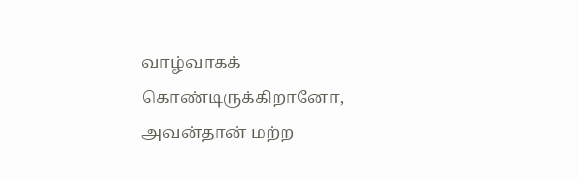வாழ்வாகக் கொண்டிருக்கிறானோ, அவன்தான் மற்ற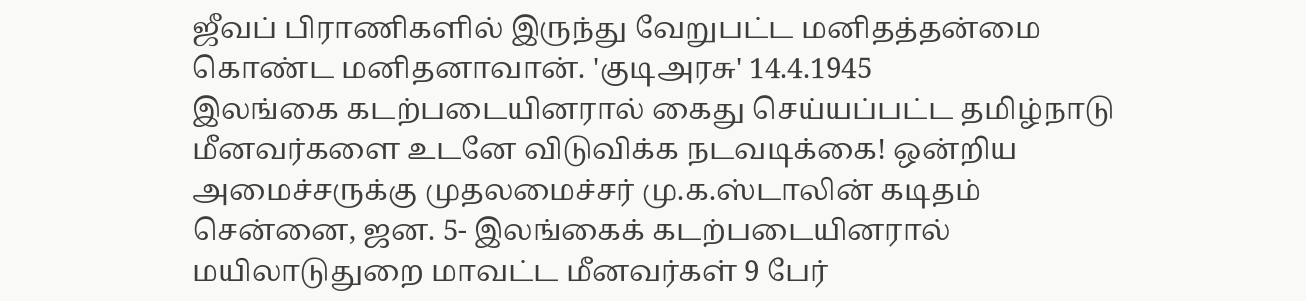ஜீவப் பிராணிகளில் இருந்து வேறுபட்ட மனிதத்தன்மை கொண்ட மனிதனாவான். 'குடிஅரசு' 14.4.1945
இலங்கை கடற்படையினரால் கைது செய்யப்பட்ட தமிழ்நாடு மீனவர்களை உடனே விடுவிக்க நடவடிக்கை! ஒன்றிய அமைச்சருக்கு முதலமைச்சர் மு.க.ஸ்டாலின் கடிதம்
சென்னை, ஜன. 5- இலங்கைக் கடற்படையினரால் மயிலாடுதுறை மாவட்ட மீனவர்கள் 9 பேர்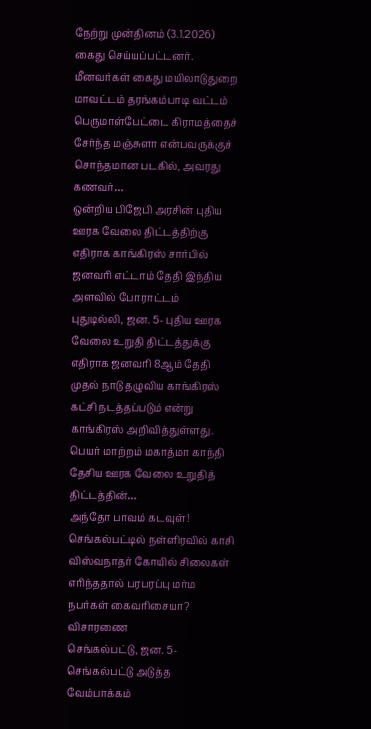நேற்று முன்தினம் (3.1.2026) கைது செய்யப்பட்டனர். மீனவர்கள் கைது மயிலாடுதுறை மாவட்டம் தரங்கம்பாடி வட்டம் பெருமாள்பேட்டை கிராமத்தைச் சேர்ந்த மஞ்சுளா என்பவருக்குச் சொந்தமான படகில், அவரது கணவர்…
ஒன்றிய பிஜேபி அரசின் புதிய ஊரக வேலை திட்டத்திற்கு எதிராக காங்கிரஸ் சார்பில் ஜனவரி எட்டாம் தேதி இந்திய அளவில் போராட்டம்
புதுடில்லி, ஜன. 5- புதிய ஊரக வேலை உறுதி திட்டத்துக்கு எதிராக ஜனவரி 8ஆம் தேதி முதல் நாடு தழுவிய காங்கிரஸ் கட்சி நடத்தப்படும் என்று காங்கிரஸ் அறிவித்துள்ளது. பெயர் மாற்றம் மகாத்மா காந்தி தேசிய ஊரக வேலை உறுதித் திட்டத்தின்…
அந்தோ பாவம் கடவுள்! செங்கல்பட்டில் நள்ளிரவில் காசி விஸ்வநாதர் கோயில் சிலைகள் எரிந்ததால் பரபரப்பு மர்ம நபர்கள் கைவரிசையா? விசாரணை
செங்கல்பட்டு, ஜன. 5- செங்கல்பட்டு அடுத்த வேம்பாக்கம்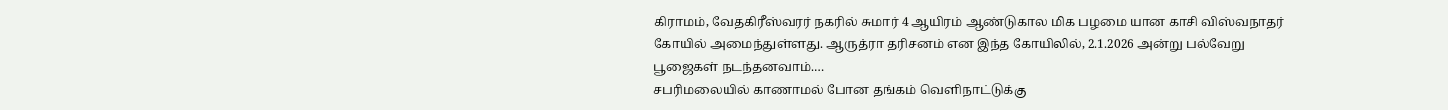கிராமம், வேதகிரீஸ்வரர் நகரில் சுமார் 4 ஆயிரம் ஆண்டுகால மிக பழமை யான காசி விஸ்வநாதர் கோயில் அமைந்துள்ளது. ஆருத்ரா தரிசனம் என இந்த கோயிலில், 2.1.2026 அன்று பல்வேறு பூஜைகள் நடந்தனவாம்.…
சபரிமலையில் காணாமல் போன தங்கம் வெளிநாட்டுக்கு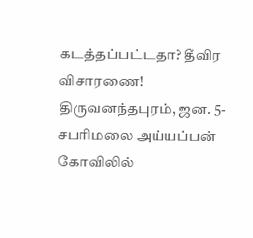கடத்தப்பட்டதா? தீவிர விசாரணை!
திருவனந்தபுரம், ஜன. 5- சபரிமலை அய்யப்பன் கோவிலில்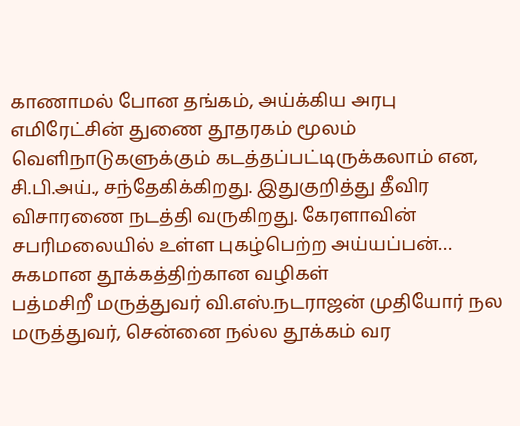காணாமல் போன தங்கம், அய்க்கிய அரபு எமிரேட்சின் துணை தூதரகம் மூலம் வெளிநாடுகளுக்கும் கடத்தப்பட்டிருக்கலாம் என, சி.பி.அய்., சந்தேகிக்கிறது. இதுகுறித்து தீவிர விசாரணை நடத்தி வருகிறது. கேரளாவின் சபரிமலையில் உள்ள புகழ்பெற்ற அய்யப்பன்…
சுகமான தூக்கத்திற்கான வழிகள்
பத்மசிறீ மருத்துவர் வி.எஸ்.நடராஜன் முதியோர் நல மருத்துவர், சென்னை நல்ல தூக்கம் வர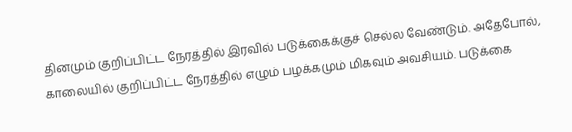தினமும் குறிப்பிட்ட நேரத்தில் இரவில் படுக்கைக்குச் செல்ல வேண்டும். அதேபோல், காலையில் குறிப்பிட்ட நேரத்தில் எழும் பழக்கமும் மிகவும் அவசியம். படுக்கை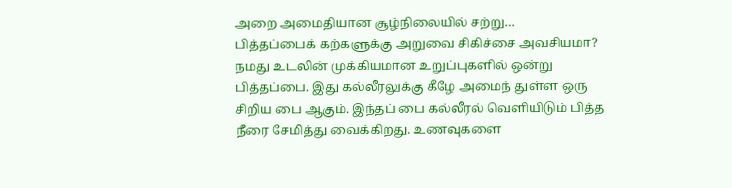அறை அமைதியான சூழ்நிலையில் சற்று…
பித்தப்பைக் கற்களுக்கு அறுவை சிகிச்சை அவசியமா?
நமது உடலின் முக்கியமான உறுப்புகளில் ஒன்று பித்தப்பை. இது கல்லீரலுக்கு கீழே அமைந் துள்ள ஒரு சிறிய பை ஆகும். இந்தப் பை கல்லீரல் வெளியிடும் பித்த நீரை சேமித்து வைக்கிறது. உணவுகளை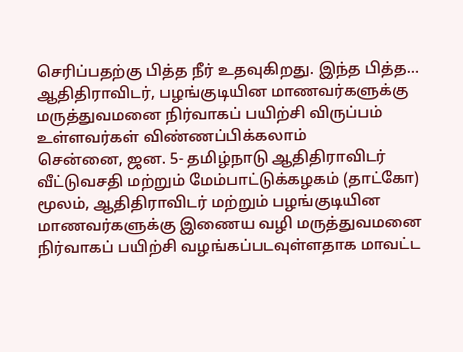செரிப்பதற்கு பித்த நீர் உதவுகிறது. இந்த பித்த…
ஆதிதிராவிடர், பழங்குடியின மாணவர்களுக்கு மருத்துவமனை நிர்வாகப் பயிற்சி விருப்பம் உள்ளவர்கள் விண்ணப்பிக்கலாம்
சென்னை, ஜன. 5- தமிழ்நாடு ஆதிதிராவிடர் வீட்டுவசதி மற்றும் மேம்பாட்டுக்கழகம் (தாட்கோ) மூலம், ஆதிதிராவிடர் மற்றும் பழங்குடியின மாணவர்களுக்கு இணைய வழி மருத்துவமனை நிர்வாகப் பயிற்சி வழங்கப்படவுள்ளதாக மாவட்ட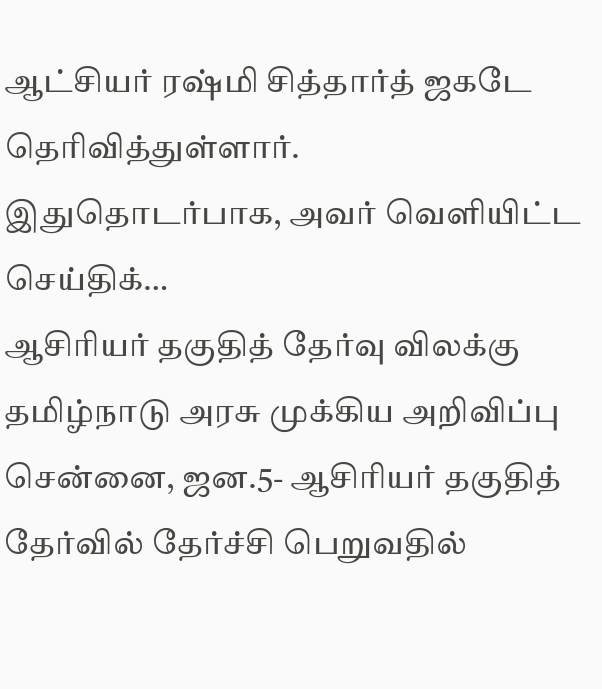ஆட்சியர் ரஷ்மி சித்தார்த் ஜகடே தெரிவித்துள்ளார். இதுதொடர்பாக, அவர் வெளியிட்ட செய்திக்…
ஆசிரியர் தகுதித் தேர்வு விலக்கு தமிழ்நாடு அரசு முக்கிய அறிவிப்பு
சென்னை, ஜன.5- ஆசிரியர் தகுதித் தேர்வில் தேர்ச்சி பெறுவதில்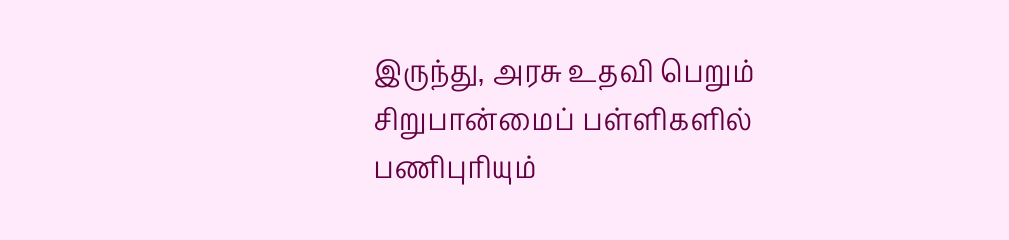இருந்து, அரசு உதவி பெறும் சிறுபான்மைப் பள்ளிகளில் பணிபுரியும்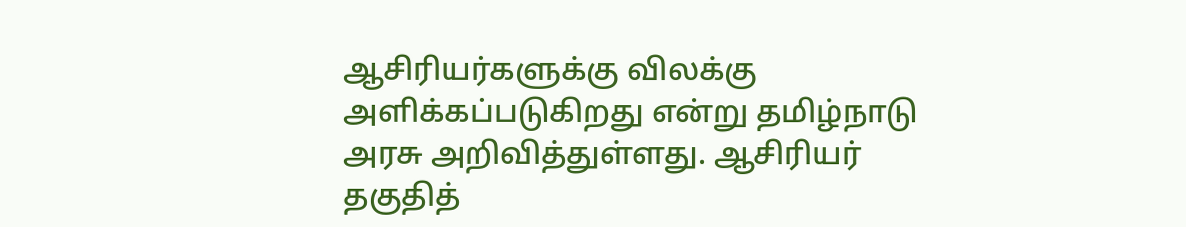ஆசிரியர்களுக்கு விலக்கு அளிக்கப்படுகிறது என்று தமிழ்நாடு அரசு அறிவித்துள்ளது. ஆசிரியர் தகுதித்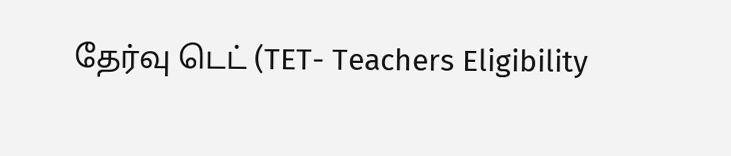தேர்வு டெட் (TET- Teachers Eligibility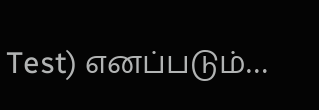Test) எனப்படும்…